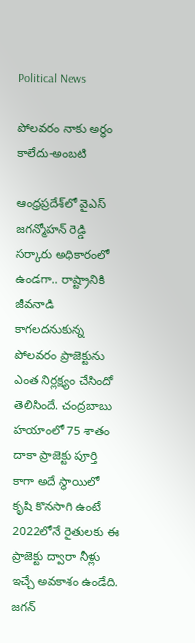Political News

పోలవరం నాకు అర్థం కాలేదు-అంబటి

ఆంధ్రప్రదే‌శ్‌లో వైఎస్ జగన్మోహన్ రెడ్డి సర్కారు అధికారంలో ఉండగా.. రాష్ట్రానికి జీవనాడి కాగలదనుకున్న పోలవరం ప్రాజెక్టును ఎంత నిర్లక్ష్యం చేసిందో తెలిసిందే. చంద్రబాబు హయాంలో 75 శాతం దాకా ప్రాజెక్టు పూర్తి కాగా అదే స్థాయిలో కృషి కొనసాగి ఉంటే 2022లోనే రైతులకు ఈ ప్రాజెక్టు ద్వారా నీళ్లు ఇచ్చే అవకాశం ఉండేది. జగన్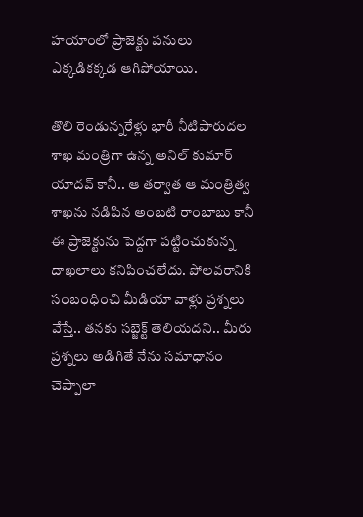హయాంలో ప్రాజెక్టు పనులు ఎక్కడికక్కడ ఆగిపోయాయి.

తొలి రెండున్నరేళ్లు భారీ నీటిపారుదల శాఖ మంత్రిగా ఉన్న అనిల్ కుమార్ యాదవ్ కానీ.. ఆ తర్వాత ఆ మంత్రిత్వ శాఖను నడిపిన అంబటి రాంబాబు కానీ ఈ ప్రాజెక్టును పెద్దగా పట్టించుకున్న దాఖలాలు కనిపించలేదు. పోలవరానికి సంబంధించి మీడియా వాళ్లు ప్రశ్నలు వేస్తే.. తనకు సబ్జెక్ట్ తెలియదని.. మీరు ప్రశ్నలు అడిగితే నేను సమాధానం చెప్పాలా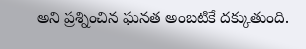అని ప్రశ్నించిన ఘనత అంబటికే దక్కుతుంది.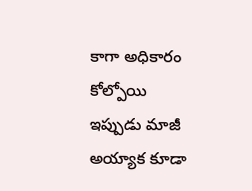కాగా అధికారం కోల్పోయి ఇప్పుడు మాజీ అయ్యాక కూడా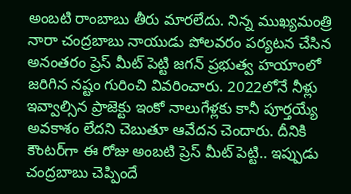అంబటి రాంబాబు తీరు మారలేదు. నిన్న ముఖ్యమంత్రి నారా చంద్రబాబు నాయుడు పోలవరం పర్యటన చేసిన అనంతరం ప్రెస్ మీట్ పెట్టి జగన్ ప్రభుత్వ హయాంలో జరిగిన నష్టం గురించి వివరించారు. 2022లోనే నీళ్లు ఇవ్వాల్సిన ప్రాజెక్టు ఇంకో నాలుగేళ్లకు కానీ పూర్తయ్యే అవకాశం లేదని చెబుతూ ఆవేదన చెందారు. దీనికి కౌంటర్‌గా ఈ రోజు అంబటి ప్రెస్ మీట్ పెట్టి.. ఇప్పుడు చంద్రబాబు చెప్పిందే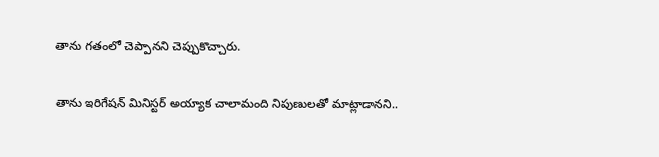తాను గతంలో చెప్పానని చెప్పుకొచ్చారు.

తాను ఇరిగేషన్ మినిస్టర్ అయ్యాక చాలామంది నిపుణులతో మాట్లాడానని..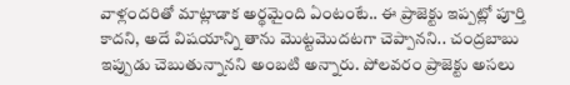వాళ్లందరితో మాట్లాడాక అర్థమైంది ఏంటంటే.. ఈ ప్రాజెక్టు ఇప్పట్లో పూర్తి కాదని, అదే విషయాన్ని తాను మొట్టమొదటగా చెప్పానని.. చంద్రబాబు ఇప్పుడు చెబుతున్నానని అంబటి అన్నారు. పోలవరం ప్రాజెక్టు అసలు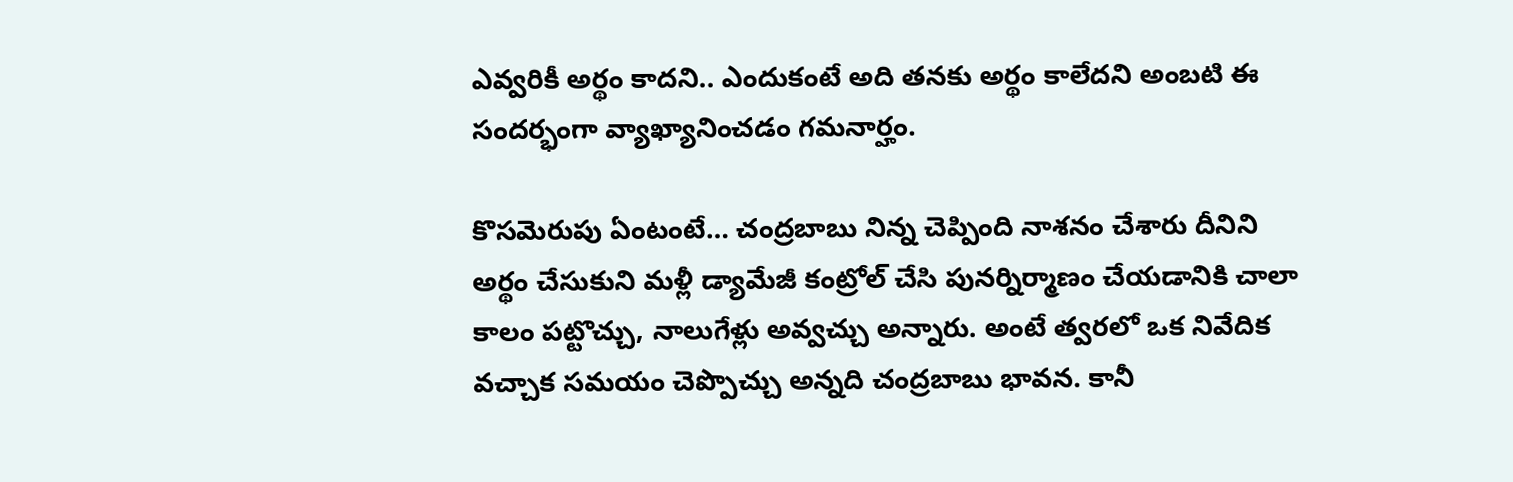ఎవ్వరికీ అర్థం కాదని.. ఎందుకంటే అది తనకు అర్థం కాలేదని అంబటి ఈ సందర్భంగా వ్యాఖ్యానించడం గమనార్హం.

కొసమెరుపు ఏంటంటే… చంద్రబాబు నిన్న చెప్పింది నాశనం చేశారు దీనిని అర్థం చేసుకుని మళ్లీ డ్యామేజీ కంట్రోల్ చేసి పునర్నిర్మాణం చేయడానికి చాలా కాలం పట్టొచ్చు, నాలుగేళ్లు అవ్వచ్చు అన్నారు. అంటే త్వరలో ఒక నివేదిక వచ్చాక సమయం చెప్పొచ్చు అన్నది చంద్రబాబు భావన. కానీ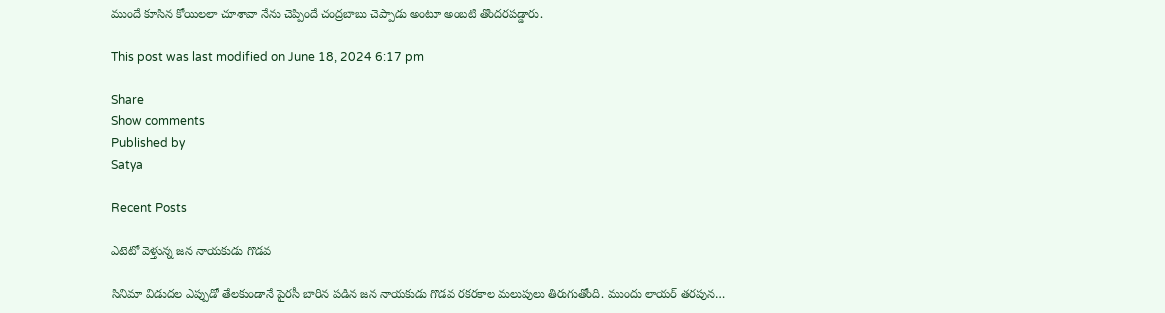ముందే కూసిన కోయిలలా చూశావా నేను చెప్పిందే చంద్రబాబు చెప్పాడు అంటూ అంబటి తొందరపడ్డారు.

This post was last modified on June 18, 2024 6:17 pm

Share
Show comments
Published by
Satya

Recent Posts

ఎటెటో వెళ్తున్న జన నాయకుడు గొడవ

సినిమా విడుదల ఎప్పుడో తేలకుండానే పైరసీ బారిన పడిన జన నాయకుడు గొడవ రకరకాల మలుపులు తిరుగుతోంది. ముందు లాయర్ తరపున…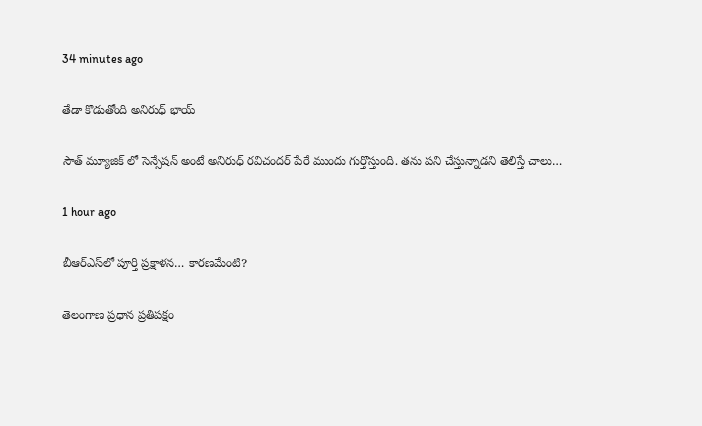34 minutes ago

తేడా కొడుతోంది అనిరుధ్ భాయ్

సౌత్ మ్యూజిక్ లో సెన్సేషన్ అంటే అనిరుధ్ రవిచందర్ పేరే ముందు గుర్తొస్తుంది. తను పని చేస్తున్నాడని తెలిస్తే చాలు…

1 hour ago

బీఆర్ఎస్‌లో పూర్తి ప్ర‌క్షాళ‌న… కారణమేంటి?

తెలంగాణ ప్రధాన ప్రతిపక్షం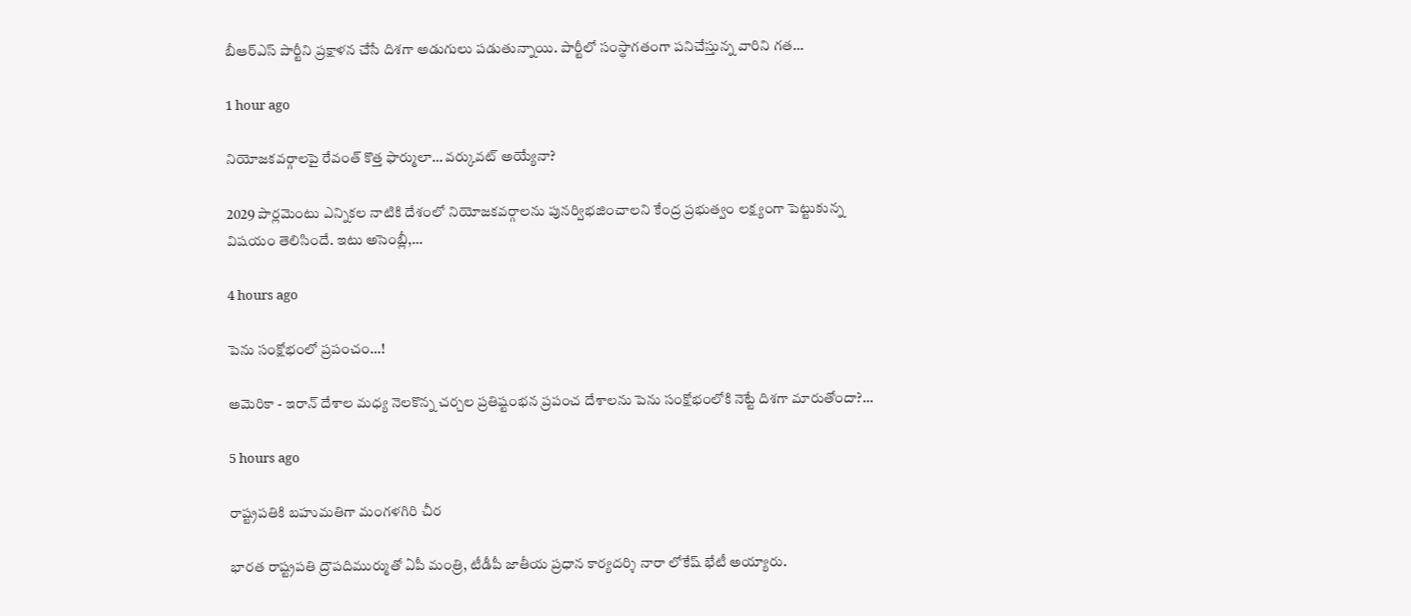బీఆర్ఎస్ పార్టీని ప్రక్షాళన చేసే దిశగా అడుగులు పడుతున్నాయి. పార్టీలో సంస్థాగతంగా పనిచేస్తున్న వారిని గత…

1 hour ago

నియోజ‌క‌వ‌ర్గాల‌పై రేవంత్ కొత్త ఫార్ములా… వ‌ర్కువ‌ట్ అయ్యేనా?

2029 పార్ల‌మెంటు ఎన్నిక‌ల నాటికి దేశంలో నియోజ‌క‌వ‌ర్గాల‌ను పున‌ర్విభ‌జించాల‌ని కేంద్ర ప్ర‌భుత్వం ల‌క్ష్యంగా పెట్టుకున్న విష‌యం తెలిసిందే. ఇటు అసెంబ్లీ,…

4 hours ago

పెను సంక్షోభంలో ప్ర‌పంచం…!

అమెరికా - ఇరాన్ దేశాల మధ్య నెలకొన్న చర్చల ప్రతిష్టంభ‌న ప్రపంచ దేశాలను పెను సంక్షోభంలోకి నెట్టే దిశగా మారుతోందా?…

5 hours ago

రాష్ట్ర‌ప‌తికి బహుమతిగా మంగళగిరి చీర

భార‌త రాష్ట్ర‌ప‌తి ద్రౌప‌దిముర్ముతో ఏపీ మంత్రి, టీడీపీ జాతీయ ప్ర‌ధాన కార్య‌ద‌ర్శి నారా లోకేష్ భేటీ అయ్యారు.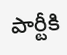పార్టీకి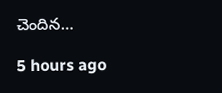చెందిన…

5 hours ago